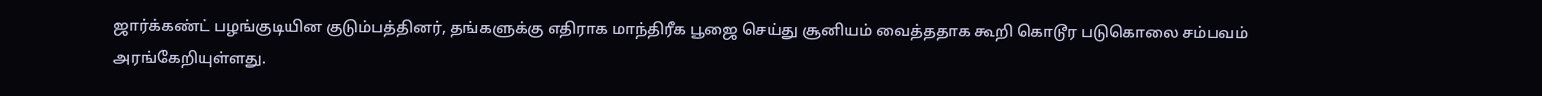ஜார்க்கண்ட் பழங்குடியின குடும்பத்தினர், தங்களுக்கு எதிராக மாந்திரீக பூஜை செய்து சூனியம் வைத்ததாக கூறி கொடூர படுகொலை சம்பவம் அரங்கேறியுள்ளது.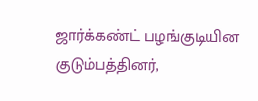ஜார்க்கண்ட் பழங்குடியின குடும்பத்தினர்,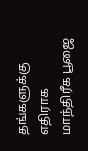தங்களுக்கு எதிராக மாந்திரீக பூஜை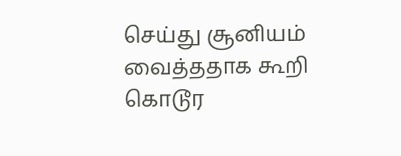செய்து சூனியம் வைத்ததாக கூறி கொடூர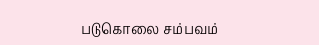படுகொலை சம்பவம்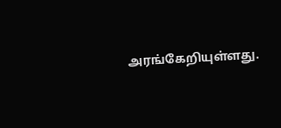அரங்கேறியுள்ளது.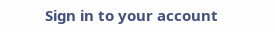Sign in to your account